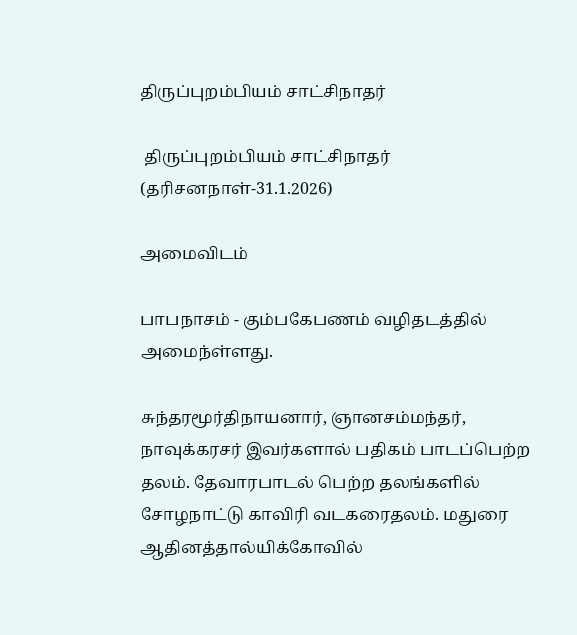திருப்புறம்பியம் சாட்சிநாதர்

 திருப்புறம்பியம் சாட்சிநாதர் (தரிசனநாள்-31.1.2026)

அமைவிடம்

பாபநாசம் - கும்பகேபணம் வழிதடத்தில் அமைந்ள்ளது.

சுந்தரமூர்திநாயனார், ஞானசம்மந்தர், நாவுக்கரசர் இவர்களால் பதிகம் பாடப்பெற்ற தலம். தேவாரபாடல் பெற்ற தலங்களில் சோழநாட்டு காவிரி வடகரைதலம். மதுரை ஆதினத்தால்யிக்கோவில்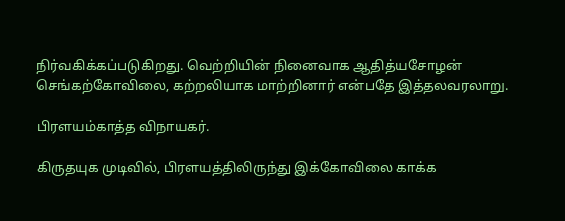நிர்வகிக்கப்படுகிறது. வெற்றியின் நினைவாக ஆதித்யசோழன் செங்கற்கோவிலை, கற்றலியாக மாற்றினார் என்பதே இத்தலவரலாறு.

பிரளயம்காத்த விநாயகர்.

கிருதயுக முடிவில், பிரளயத்திலிருந்து இக்கோவிலை காக்க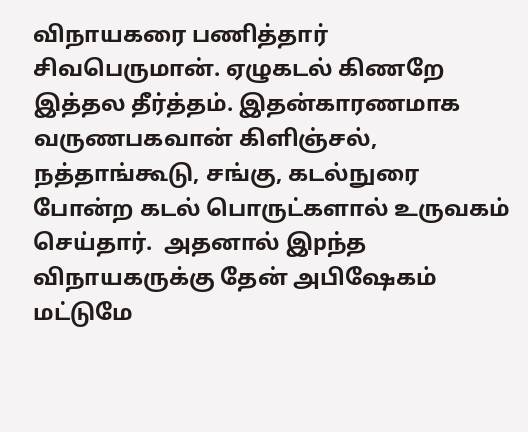விநாயகரை பணித்தார் சிவபெருமான். ஏழுகடல் கிணறே இத்தல தீர்த்தம். இதன்காரணமாக வருணபகவான் கிளிஞ்சல், நத்தாங்கூடு, சங்கு, கடல்நுரை போன்ற கடல் பொருட்களால் உருவகம் செய்தார்.  அதனால் இpந்த விநாயகருக்கு தேன் அபிஷேகம் மட்டுமே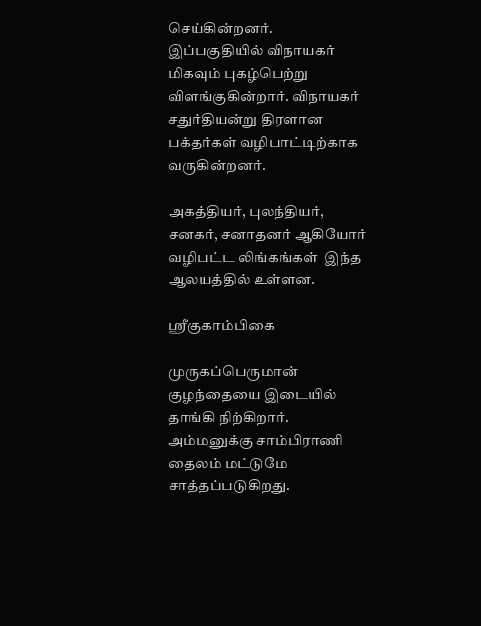செய்கின்றனர். இப்பகுதியில் விநாயகர் மிகவும் புகழ்பெற்று விளங்குகின்றார். விநாயகர் சதுர்தியன்று திரளான பக்தர்கள் வழிபாட்டிற்காக வருகின்றனர்.

அகத்தியர், புலந்தியர், சனகர், சனாதனர் ஆகியோர் வழிபட்ட லிங்கங்கள்  இந்த ஆலயத்தில் உள்ளன.

ஸ்ரீகுகாம்பிகை

முருகப்பெருமான் குழந்தையை இடையில் தாங்கி நிற்கிறார். அம்மனுக்கு சாம்பிராணி தைலம் மட்டுமே சாத்தப்படுகிறது.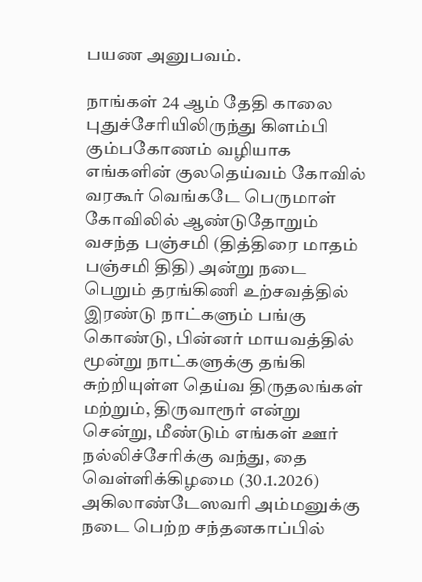பயண அனுபவம்.

நாங்கள் 24 ஆம் தேதி காலை புதுச்சேரியிலிருந்து கிளம்பி கும்பகோணம் வழியாக எங்களின் குலதெய்வம் கோவில் வரகூர் வெங்கடே பெருமாள் கோவிலில் ஆண்டுதோறும் வசந்த பஞ்சமி (தித்திரை மாதம் பஞ்சமி திதி) அன்று நடை பெறும் தரங்கிணி உற்சவத்தில் இரண்டு நாட்களும் பங்கு கொண்டு, பின்னர் மாயவத்தில் மூன்று நாட்களுக்கு தங்கி சுற்றியுள்ள தெய்வ திருதலங்கள் மற்றும், திருவாரூர் என்று சென்று, மீண்டும் எங்கள் ஊர் நல்லிச்சேரிக்கு வந்து, தை வெள்ளிக்கிழமை (30.1.2026) அகிலாண்டேஸவரி அம்மனுக்கு நடை பெற்ற சந்தனகாப்பில்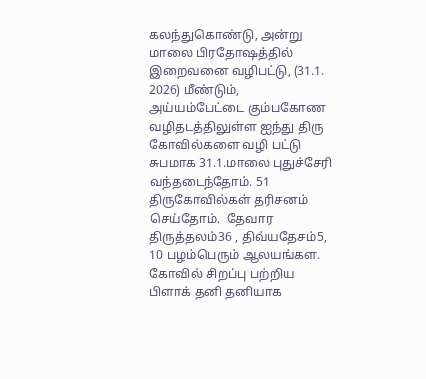கலந்துகொண்டு, அன்று மாலை பிரதோஷத்தில் இறைவனை வழிபட்டு, (31.1. 2026) மீண்டும், அய்யம்பேட்டை கும்பகோண வழிதடத்திலுள்ள ஐந்து திரு கோவில்களை வழி பட்டு சுபமாக 31.1.மாலை புதுச்சேரி வந்தடைந்தோம். 51 திருகோவில்கள் தரிசனம் செய்தோம்.  தேவார திருத்தலம்36 , திவ்யதேசம்5, 10 பழம்பெரும் ஆலயங்கள. கோவில் சிறப்பு பற்றிய பிளாக் தனி தனியாக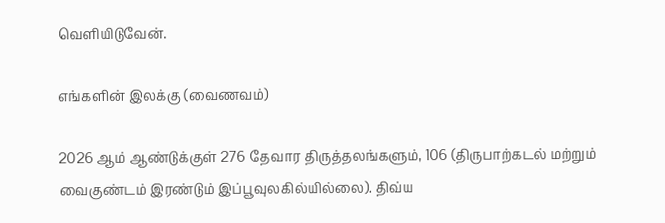வெளியிடுவேன்.

எங்களின் இலக்கு (வைணவம்)

2026 ஆம் ஆண்டுக்குள் 276 தேவார திருத்தலங்களும், 106 (திருபாற்கடல் மற்றும் வைகுண்டம் இரண்டும் இப்பூவுலகில்யில்லை). திவ்ய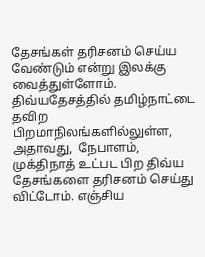தேசங்கள் தரிசனம் செய்ய வேண்டும் என்று இலக்கு வைத்துள்ளோம்.  திவ்யதேசத்தில் தமிழ்நாட்டை தவிற பிறமாநிலங்களில்லுள்ள, அதாவது,  நேபாளம், முக்திநாத் உட்பட பிற திவ்ய தேசங்களை தரிசனம் செய்து விட்டோம். எஞ்சிய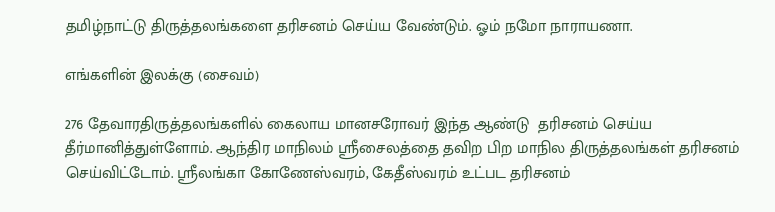தமிழ்நாட்டு திருத்தலங்களை தரிசனம் செய்ய வேண்டும். ஓம் நமோ நாராயணா.

எங்களின் இலக்கு (சைவம்)

276 தேவாரதிருத்தலங்களில் கைலாய மானசரோவர் இந்த ஆண்டு  தரிசனம் செய்ய தீர்மானித்துள்ளோம். ஆந்திர மாநிலம் ஸ்ரீசைலத்தை தவிற பிற மாநில திருத்தலங்கள் தரிசனம் செய்விட்டோம். ஸ்ரீலங்கா கோணேஸ்வரம், கேதீஸ்வரம் உட்பட தரிசனம்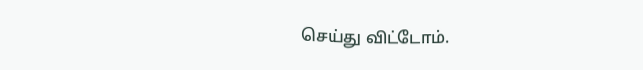செய்து விட்டோம்.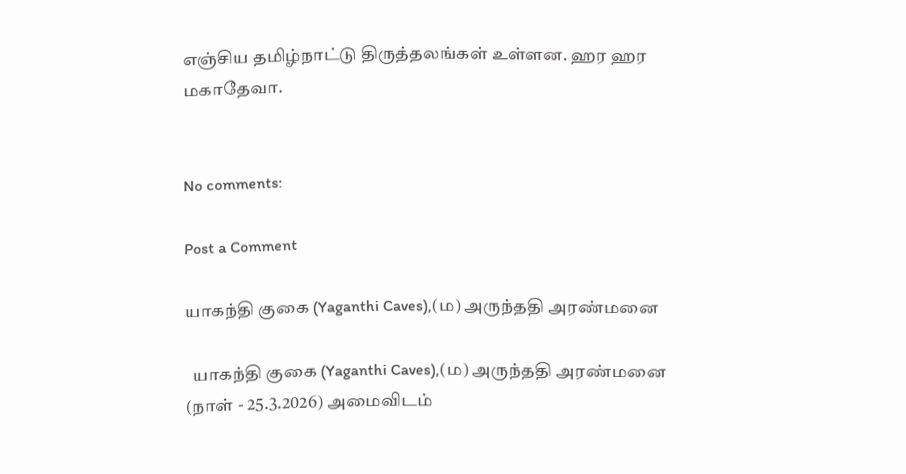எஞ்சிய தமிழ்நாட்டு திருத்தலங்கள் உள்ளன. ஹர ஹர மகாதேவா.


No comments:

Post a Comment

யாகந்தி குகை (Yaganthi Caves),(ம) அருந்ததி அரண்மனை

  யாகந்தி குகை (Yaganthi Caves),(ம) அருந்ததி அரண்மனை (நாள் - 25.3.2026) அமைவிடம்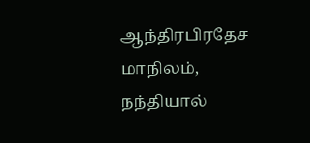ஆந்திரபிரதேச மாநிலம், நந்தியால்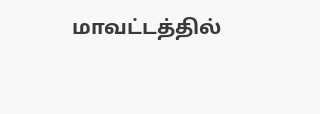மாவட்டத்தில்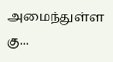அமைந்துள்ள கு...